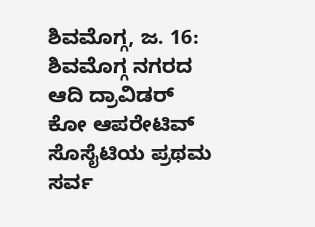ಶಿವಮೊಗ್ಗ, ಜ. 16: ಶಿವಮೊಗ್ಗ ನಗರದ ಆದಿ ದ್ರಾವಿಡರ್ ಕೋ ಆಪರೇಟಿವ್ ಸೊಸೈಟಿಯ ಪ್ರಥಮ ಸರ್ವ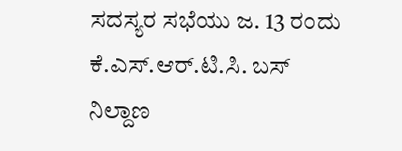ಸದಸ್ಯರ ಸಭೆಯು ಜ. 13 ರಂದು ಕೆ.ಎಸ್.ಆರ್.ಟಿ.ಸಿ. ಬಸ್ ನಿಲ್ದಾಣ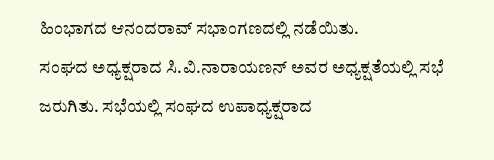ಹಿಂಭಾಗದ ಆನಂದರಾವ್ ಸಭಾಂಗಣದಲ್ಲಿ ನಡೆಯಿತು.
ಸಂಘದ ಅಧ್ಯಕ್ಷರಾದ ಸಿ.ವಿ.ನಾರಾಯಣನ್ ಅವರ ಅಧ್ಯಕ್ಷತೆಯಲ್ಲಿ ಸಭೆ ಜರುಗಿತು. ಸಭೆಯಲ್ಲಿ ಸಂಘದ ಉಪಾಧ್ಯಕ್ಷರಾದ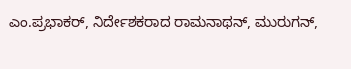ಎಂ.ಪ್ರಭಾಕರ್, ನಿರ್ದೇಶಕರಾದ ರಾಮನಾಥನ್, ಮುರುಗನ್,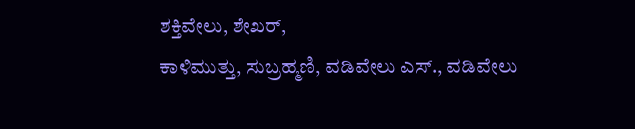ಶಕ್ತಿವೇಲು, ಶೇಖರ್,
ಕಾಳಿಮುತ್ತು, ಸುಬ್ರಹ್ಮಣಿ, ವಡಿವೇಲು ಎಸ್., ವಡಿವೇಲು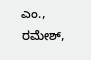ಎಂ., ರಮೇಶ್,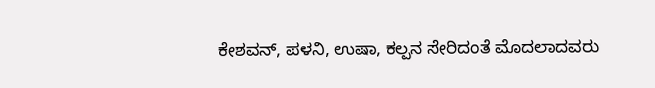ಕೇಶವನ್, ಪಳನಿ, ಉಷಾ, ಕಲ್ಪನ ಸೇರಿದಂತೆ ಮೊದಲಾದವರು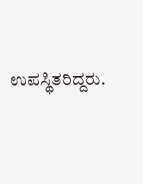ಉಪಸ್ಥಿತರಿದ್ದರು.